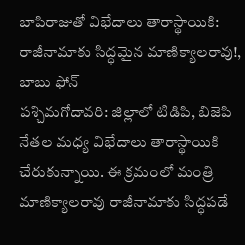బాపిరాజుతో విభేదాలు తారాస్థాయికి: రాజీనామాకు సిద్ధమైన మాణిక్యాలరావు!, బాబు ఫోన్
పశ్చిమగోదావరి: జిల్లాలో టిడిపి, బిజెపి నేతల మధ్య విభేదాలు తారాస్థాయికి చేరుకున్నాయి. ఈ క్రమంలో మంత్రి మాణిక్యాలరావు రాజీనామాకు సిద్ధపడే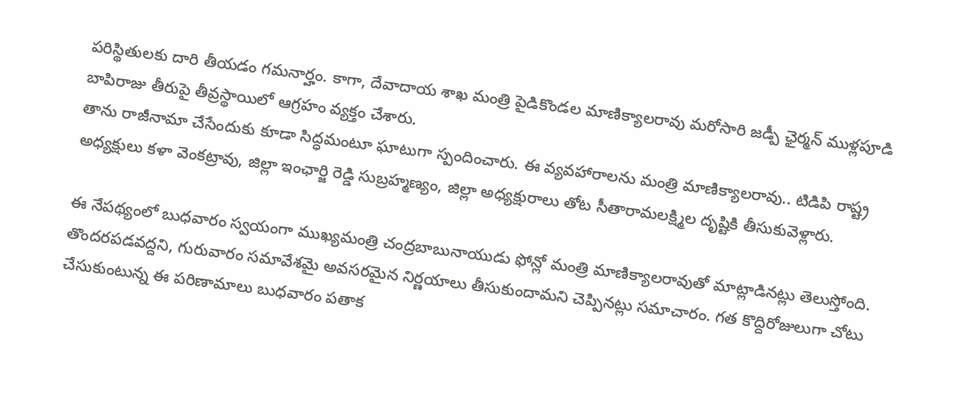పరిస్థితులకు దారి తీయడం గమనార్హం. కాగా, దేవాదాయ శాఖ మంత్రి పైడికొండల మాణిక్యాలరావు మరోసారి జడ్పీ ఛైర్మన్ ముళ్లపూడి బాపిరాజు తీరుపై తీవ్రస్థాయిలో ఆగ్రహం వ్యక్తం చేశారు.
తాను రాజీనామా చేసేందుకు కూడా సిద్ధమంటూ ఘాటుగా స్పందించారు. ఈ వ్యవహారాలను మంత్రి మాణిక్యాలరావు.. టిడిపి రాష్ట్ర అధ్యక్షులు కళా వెంకట్రావు, జిల్లా ఇంఛార్జి రెడ్డి సుబ్రహ్మణ్యం, జిల్లా అధ్యక్షురాలు తోట సీతారామలక్ష్మిల దృష్టికి తీసుకువెళ్లారు.

ఈ నేపథ్యంలో బుధవారం స్వయంగా ముఖ్యమంత్రి చంద్రబాబునాయుడు ఫోన్లో మంత్రి మాణిక్యాలరావుతో మాట్లాడినట్లు తెలుస్తోంది. తొందరపడవద్దని, గురువారం సమావేశమై అవసరమైన నిర్ణయాలు తీసుకుందామని చెప్పినట్లు సమాచారం. గత కొద్దిరోజులుగా చోటు చేసుకుంటున్న ఈ పరిణామాలు బుధవారం పతాక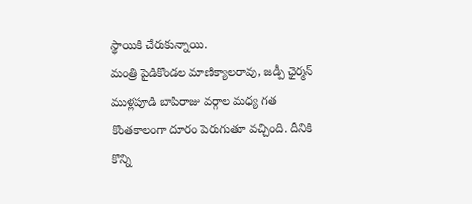స్థాయికి చేరుకున్నాయి.
మంత్రి పైడికొండల మాణిక్యాలరావు, జడ్పీ ఛైర్మన్ ముళ్లపూడి బాపిరాజు వర్గాల మధ్య గత కొంతకాలంగా దూరం పెరుగుతూ వచ్చింది. దీనికి కొన్ని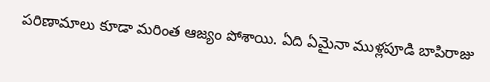పరిణామాలు కూడా మరింత ఆజ్యం పోశాయి. ఏది ఏమైనా ముళ్లపూడి బాపిరాజు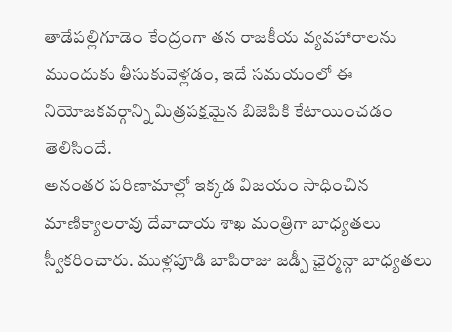తాడేపల్లిగూడెం కేంద్రంగా తన రాజకీయ వ్యవహారాలను ముందుకు తీసుకువెళ్లడం, ఇదే సమయంలో ఈ నియోజకవర్గాన్ని మిత్రపక్షమైన బిజెపికి కేటాయించడం తెలిసిందే.
అనంతర పరిణామాల్లో ఇక్కడ విజయం సాధించిన మాణిక్యాలరావు దేవాదాయ శాఖ మంత్రిగా బాధ్యతలు స్వీకరించారు. ముళ్లపూడి బాపిరాజు జడ్పీ ఛైర్మన్గా బాధ్యతలు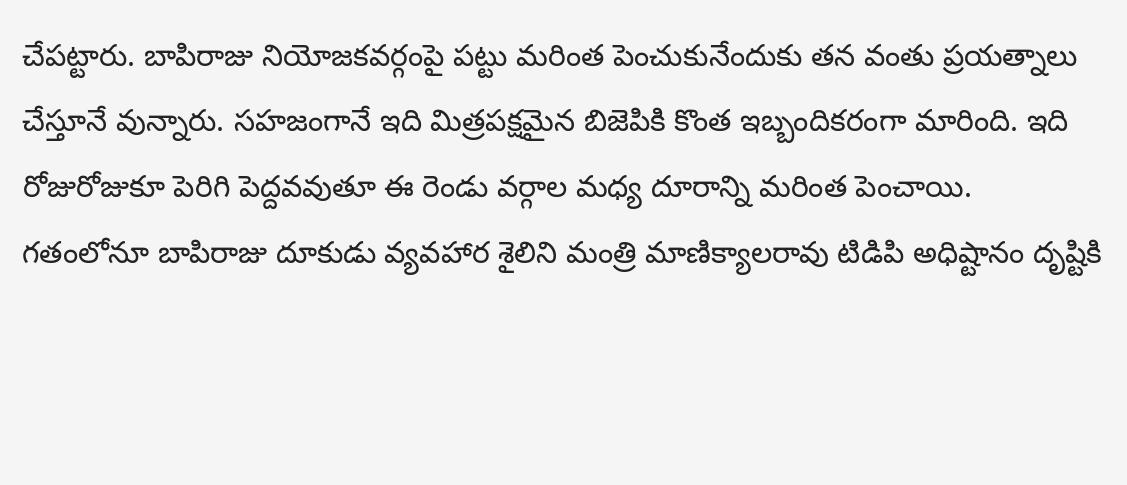చేపట్టారు. బాపిరాజు నియోజకవర్గంపై పట్టు మరింత పెంచుకునేందుకు తన వంతు ప్రయత్నాలు చేస్తూనే వున్నారు. సహజంగానే ఇది మిత్రపక్షమైన బిజెపికి కొంత ఇబ్బందికరంగా మారింది. ఇది రోజురోజుకూ పెరిగి పెద్దవవుతూ ఈ రెండు వర్గాల మధ్య దూరాన్ని మరింత పెంచాయి.
గతంలోనూ బాపిరాజు దూకుడు వ్యవహార శైలిని మంత్రి మాణిక్యాలరావు టిడిపి అధిష్టానం దృష్టికి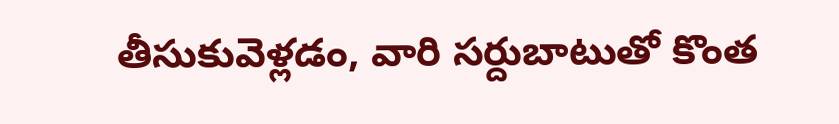తీసుకువెళ్లడం, వారి సర్దుబాటుతో కొంత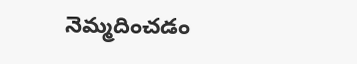నెమ్మదించడం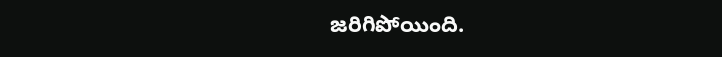జరిగిపోయింది.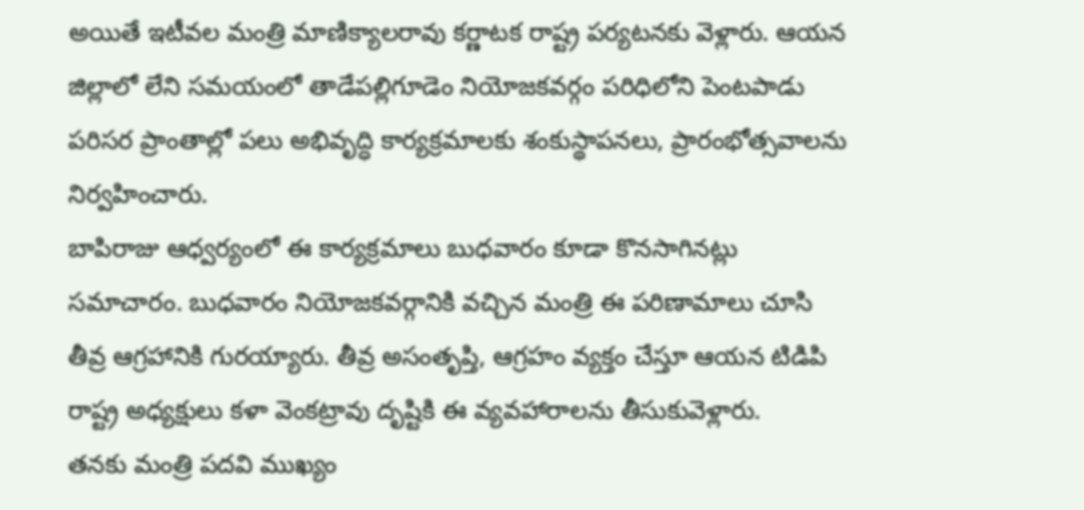అయితే ఇటీవల మంత్రి మాణిక్యాలరావు కర్ణాటక రాష్ట్ర పర్యటనకు వెళ్లారు. ఆయన జిల్లాలో లేని సమయంలో తాడేపల్లిగూడెం నియోజకవర్గం పరిధిలోని పెంటపాడు పరిసర ప్రాంతాల్లో పలు అభివృద్ధి కార్యక్రమాలకు శంకుస్థాపనలు, ప్రారంభోత్సవాలను నిర్వహించారు.
బాపిరాజు ఆధ్వర్యంలో ఈ కార్యక్రమాలు బుధవారం కూడా కొనసాగినట్లు సమాచారం. బుధవారం నియోజకవర్గానికి వచ్చిన మంత్రి ఈ పరిణామాలు చూసి తీవ్ర ఆగ్రహానికి గురయ్యారు. తీవ్ర అసంతృప్తి, ఆగ్రహం వ్యక్తం చేస్తూ ఆయన టిడిపి రాష్ట్ర అధ్యక్షులు కళా వెంకట్రావు దృష్టికి ఈ వ్యవహారాలను తీసుకువెళ్లారు.
తనకు మంత్రి పదవి ముఖ్యం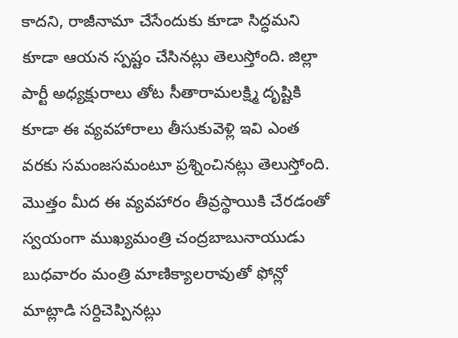కాదని, రాజీనామా చేసేందుకు కూడా సిద్ధమని కూడా ఆయన స్పష్టం చేసినట్లు తెలుస్తోంది. జిల్లా పార్టీ అధ్యక్షురాలు తోట సీతారామలక్ష్మి దృష్టికి కూడా ఈ వ్యవహారాలు తీసుకువెళ్లి ఇవి ఎంత వరకు సమంజసమంటూ ప్రశ్నించినట్లు తెలుస్తోంది. మొత్తం మీద ఈ వ్యవహారం తీవ్రస్థాయికి చేరడంతో స్వయంగా ముఖ్యమంత్రి చంద్రబాబునాయుడు బుధవారం మంత్రి మాణిక్యాలరావుతో ఫోన్లో మాట్లాడి సర్దిచెప్పినట్లు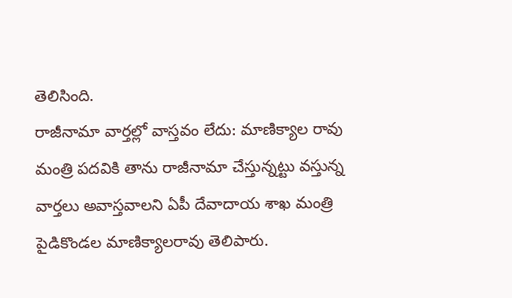తెలిసింది.
రాజీనామా వార్తల్లో వాస్తవం లేదు: మాణిక్యాల రావు
మంత్రి పదవికి తాను రాజీనామా చేస్తున్నట్టు వస్తున్న వార్తలు అవాస్తవాలని ఏపీ దేవాదాయ శాఖ మంత్రి పైడికొండల మాణిక్యాలరావు తెలిపారు.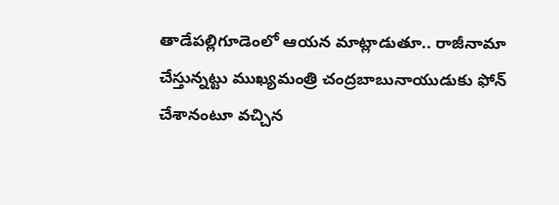తాడేపల్లిగూడెంలో ఆయన మాట్లాడుతూ.. రాజీనామా చేస్తున్నట్టు ముఖ్యమంత్రి చంద్రబాబునాయుడుకు ఫోన్ చేశానంటూ వచ్చిన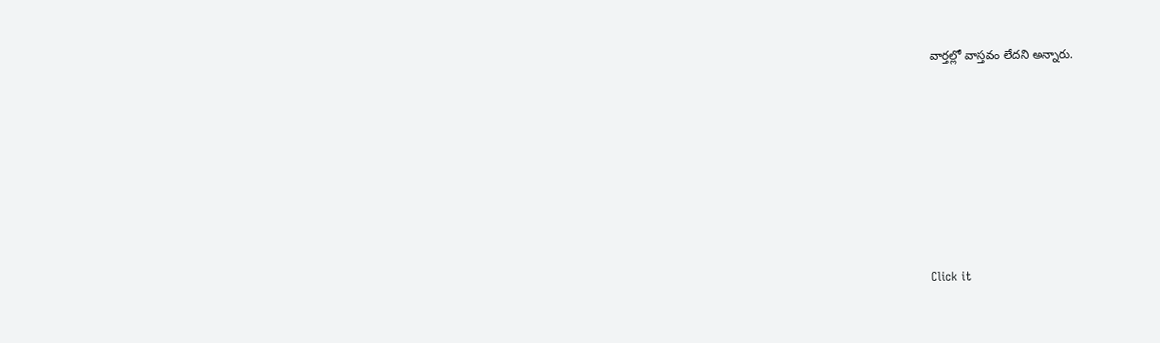వార్తల్లో వాస్తవం లేదని అన్నారు.












Click it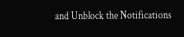and Unblock the Notifications